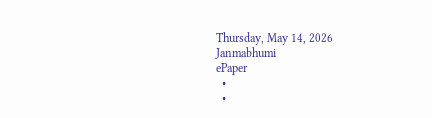Thursday, May 14, 2026
Janmabhumi
ePaper
  •
  •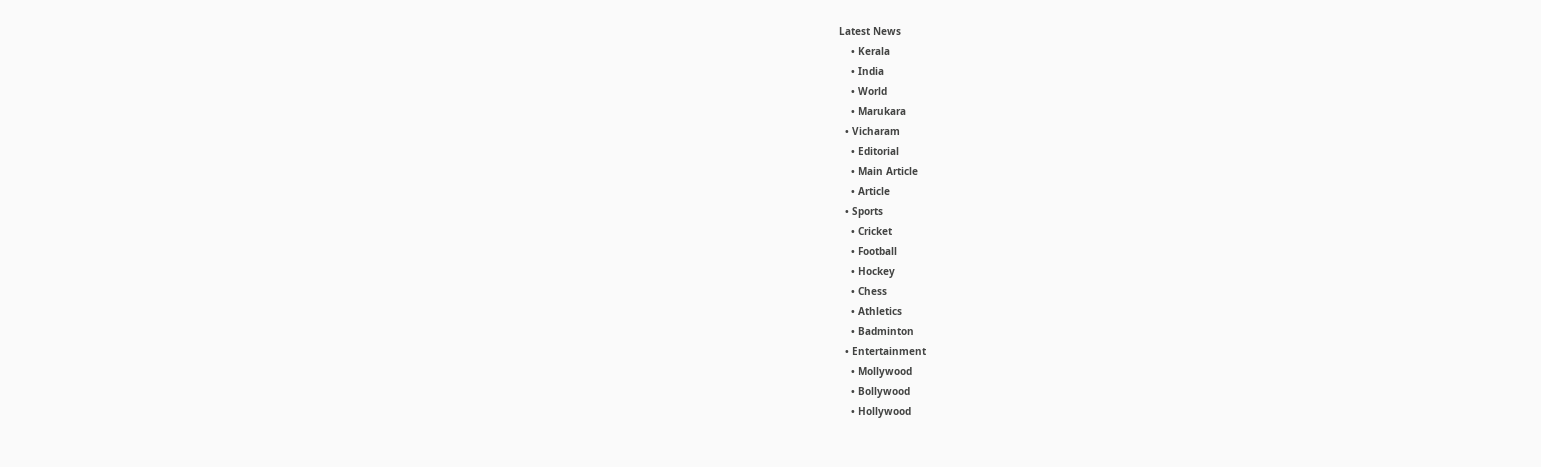Latest News
    • Kerala
    • India
    • World
    • Marukara
  • Vicharam
    • Editorial
    • Main Article
    • Article
  • Sports
    • Cricket
    • Football
    • Hockey
    • Chess
    • Athletics
    • Badminton
  • Entertainment
    • Mollywood
    • Bollywood
    • Hollywood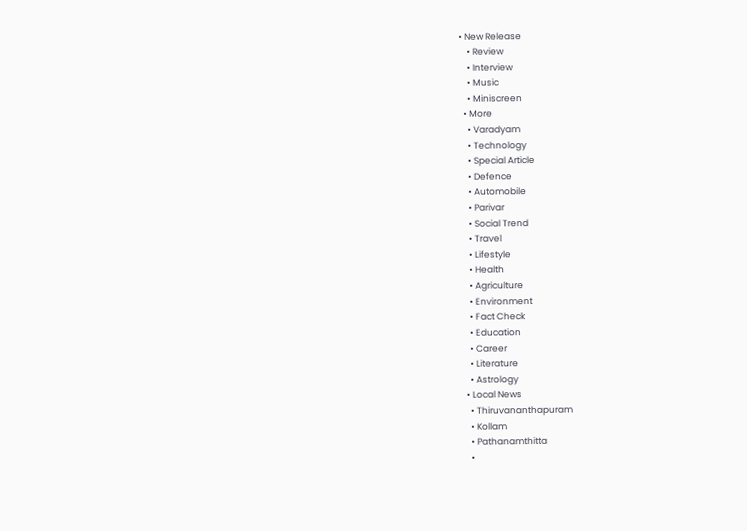• New Release
    • Review
    • Interview
    • Music
    • Miniscreen
  • More
    • Varadyam
    • Technology
    • Special Article
    • Defence
    • Automobile
    • Parivar
    • Social Trend
    • Travel
    • Lifestyle
    • Health
    • Agriculture
    • Environment
    • Fact Check
    • Education
    • Career
    • Literature
    • Astrology
  • Local News
    • Thiruvananthapuram
    • Kollam
    • Pathanamthitta
    •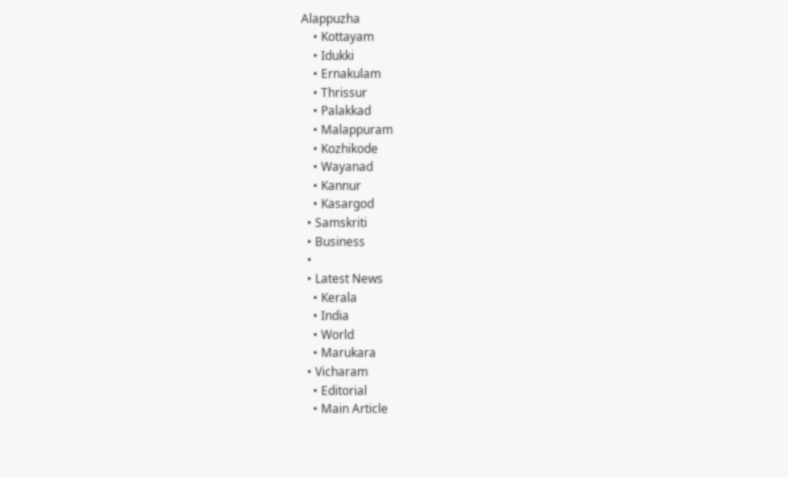Alappuzha
    • Kottayam
    • Idukki
    • Ernakulam
    • Thrissur
    • Palakkad
    • Malappuram
    • Kozhikode
    • Wayanad
    • Kannur
    • Kasargod
  • Samskriti
  • Business
  •
  • Latest News
    • Kerala
    • India
    • World
    • Marukara
  • Vicharam
    • Editorial
    • Main Article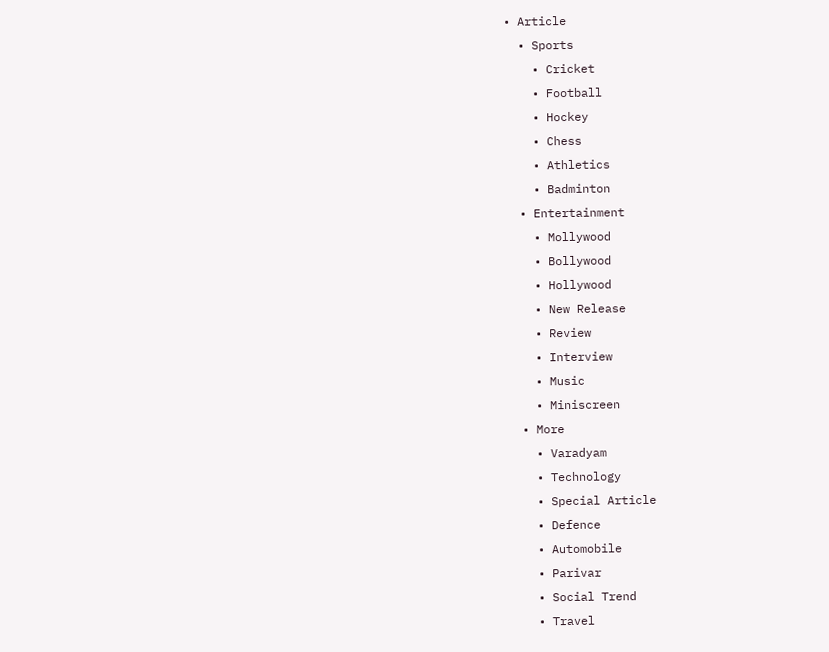• Article
  • Sports
    • Cricket
    • Football
    • Hockey
    • Chess
    • Athletics
    • Badminton
  • Entertainment
    • Mollywood
    • Bollywood
    • Hollywood
    • New Release
    • Review
    • Interview
    • Music
    • Miniscreen
  • More
    • Varadyam
    • Technology
    • Special Article
    • Defence
    • Automobile
    • Parivar
    • Social Trend
    • Travel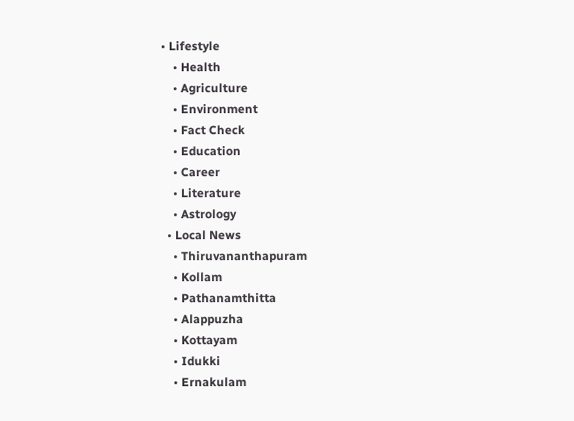• Lifestyle
    • Health
    • Agriculture
    • Environment
    • Fact Check
    • Education
    • Career
    • Literature
    • Astrology
  • Local News
    • Thiruvananthapuram
    • Kollam
    • Pathanamthitta
    • Alappuzha
    • Kottayam
    • Idukki
    • Ernakulam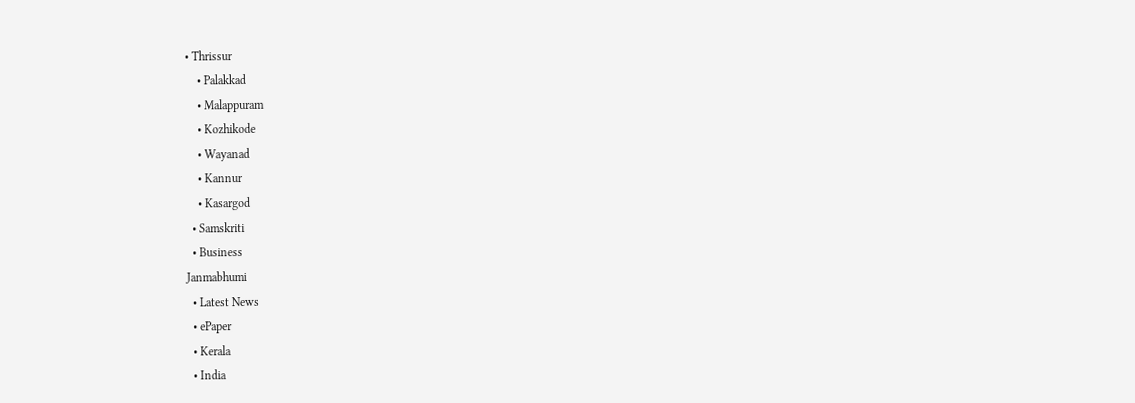• Thrissur
    • Palakkad
    • Malappuram
    • Kozhikode
    • Wayanad
    • Kannur
    • Kasargod
  • Samskriti
  • Business
Janmabhumi
  • Latest News
  • ePaper
  • Kerala
  • India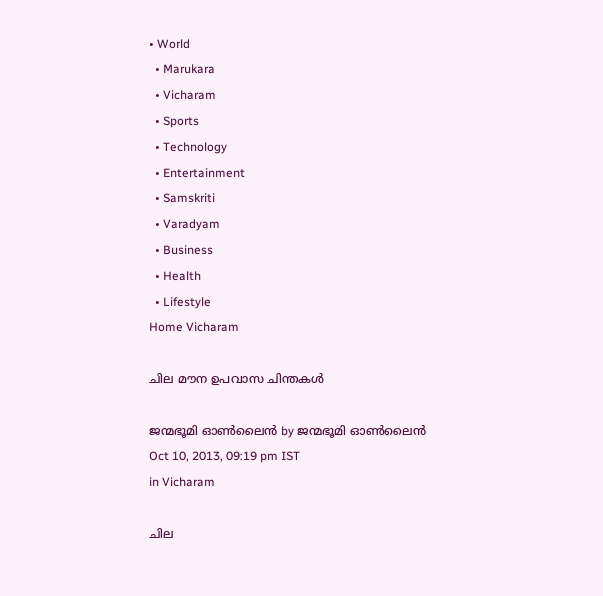• World
  • Marukara
  • Vicharam
  • Sports
  • Technology
  • Entertainment
  • Samskriti
  • Varadyam
  • Business
  • Health
  • Lifestyle
Home Vicharam

ചില മൗന ഉപവാസ ചിന്തകള്‍

ജന്മഭൂമി ഓണ്‍ലൈന്‍ by ജന്മഭൂമി ഓണ്‍ലൈന്‍
Oct 10, 2013, 09:19 pm IST
in Vicharam

ചില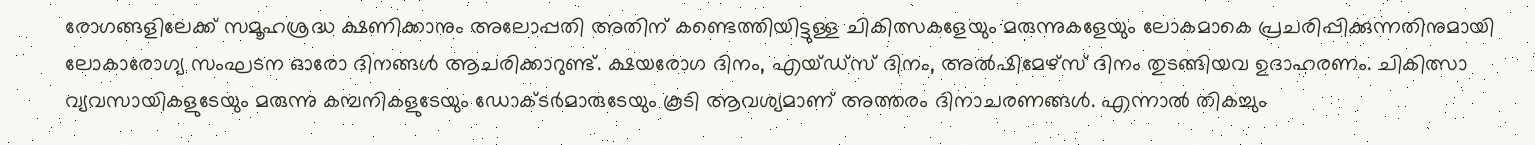രോഗങ്ങളിലേക്ക്‌ സമൂഹശ്രദ്ധ ക്ഷണിക്കാനും അലോപ്പതി അതിന്‌ കണ്ടെത്തിയിട്ടുള്ള ചികിത്സകളേയും മരുന്നുകളേയും ലോകമാകെ പ്രചരിപ്പിക്കുന്നതിനുമായി ലോകാരോഗ്യ സംഘടന ഓരോ ദിനങ്ങള്‍ ആചരിക്കാറുണ്ട്‌. ക്ഷയരോഗ ദിനം, എയ്ഡ്സ്‌ ദിനം, അല്‍ഷിമേഴ്സ്‌ ദിനം തുടങ്ങിയവ ഉദാഹരണം. ചികിത്സാ വ്യവസായികളുടേയും മരുന്നു കമ്പനികളുടേയും ഡോക്ടര്‍മാരുടേയും കൂടി ആവശ്യമാണ്‌ അത്തരം ദിനാചരണങ്ങള്‍. എന്നാല്‍ തികച്ചും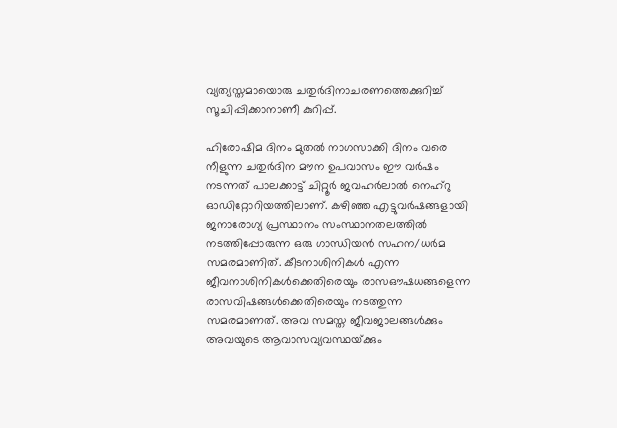വ്യത്യസ്തമായൊരു ചതുര്‍ദിനാചരണത്തെക്കുറിച്ച്‌ സൂചിപ്പിക്കാനാണീ കുറിപ്പ്‌.

ഹിരോഷിമ ദിനം മുതല്‍ നാഗസാക്കി ദിനം വരെ നീളുന്ന ചതുര്‍ദിന മൗന ഉപവാസം ഈ വര്‍ഷം നടന്നത്‌ പാലക്കാട്ട്‌ ചിറ്റൂര്‍ ജവഹര്‍ലാല്‍ നെഹ്‌റു ഓഡിറ്റോറിയത്തിലാണ്‌. കഴിഞ്ഞ എട്ടുവര്‍ഷങ്ങളായി ജനാരോഗ്യ പ്രസ്ഥാനം സംസ്ഥാനതലത്തില്‍ നടത്തിപ്പോരുന്ന ഒരു ഗാന്ധിയന്‍ സഹന/ധര്‍മ സമരമാണിത്‌. കീടനാശിനികള്‍ എന്ന ജീവനാശിനികള്‍ക്കെതിരെയും രാസഔഷധങ്ങളെന്ന രാസവിഷങ്ങള്‍ക്കെതിരെയും നടത്തുന്ന സമരമാണത്‌. അവ സമസ്ത ജീവജാലങ്ങള്‍ക്കും അവയുടെ ആവാസവ്യവസ്ഥയ്‌ക്കും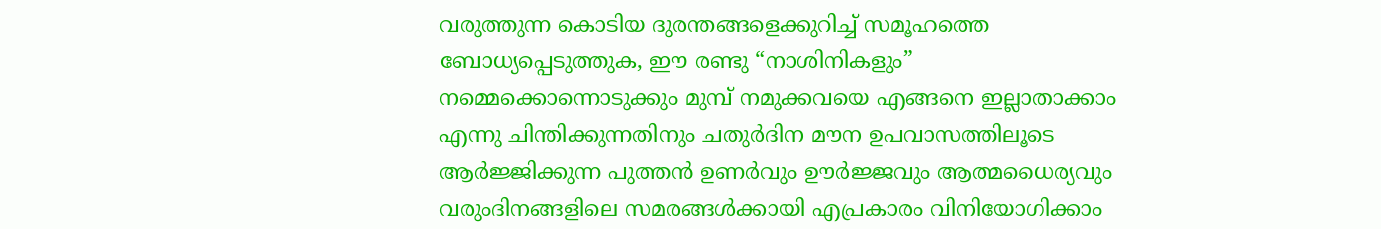വരുത്തുന്ന കൊടിയ ദുരന്തങ്ങളെക്കുറിച്ച്‌ സമൂഹത്തെ ബോധ്യപ്പെടുത്തുക, ഈ രണ്ടു “നാശിനികളും” നമ്മെക്കൊന്നൊടുക്കും മുമ്പ്‌ നമുക്കവയെ എങ്ങനെ ഇല്ലാതാക്കാം എന്നു ചിന്തിക്കുന്നതിനും ചതുര്‍ദിന മൗന ഉപവാസത്തിലൂടെ ആര്‍ജ്ജിക്കുന്ന പുത്തന്‍ ഉണര്‍വും ഊര്‍ജ്ജവും ആത്മധൈര്യവും വരുംദിനങ്ങളിലെ സമരങ്ങള്‍ക്കായി എപ്രകാരം വിനിയോഗിക്കാം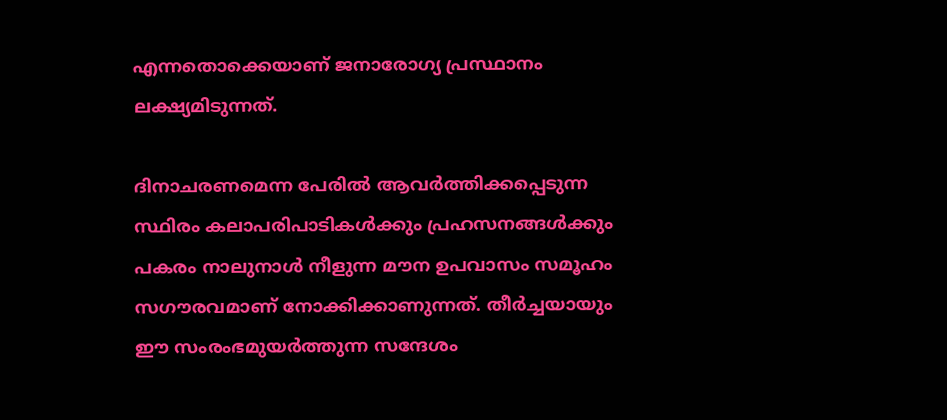എന്നതൊക്കെയാണ്‌ ജനാരോഗ്യ പ്രസ്ഥാനം ലക്ഷ്യമിടുന്നത്‌.

ദിനാചരണമെന്ന പേരില്‍ ആവര്‍ത്തിക്കപ്പെടുന്ന സ്ഥിരം കലാപരിപാടികള്‍ക്കും പ്രഹസനങ്ങള്‍ക്കും പകരം നാലുനാള്‍ നീളുന്ന മൗന ഉപവാസം സമൂഹം സഗൗരവമാണ്‌ നോക്കിക്കാണുന്നത്‌. തീര്‍ച്ചയായും ഈ സംരംഭമുയര്‍ത്തുന്ന സന്ദേശം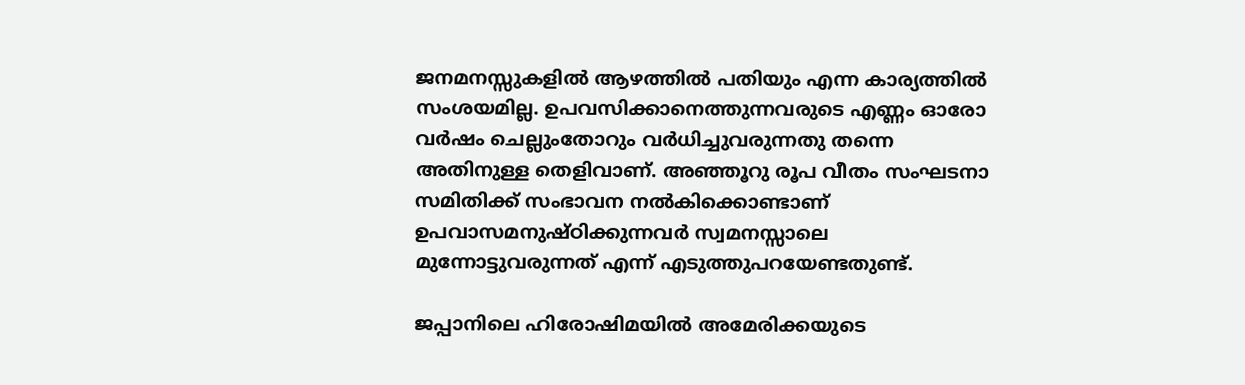ജനമനസ്സുകളില്‍ ആഴത്തില്‍ പതിയും എന്ന കാര്യത്തില്‍ സംശയമില്ല. ഉപവസിക്കാനെത്തുന്നവരുടെ എണ്ണം ഓരോ വര്‍ഷം ചെല്ലുംതോറും വര്‍ധിച്ചുവരുന്നതു തന്നെ അതിനുള്ള തെളിവാണ്‌. അഞ്ഞൂറു രൂപ വീതം സംഘടനാ സമിതിക്ക്‌ സംഭാവന നല്‍കിക്കൊണ്ടാണ്‌ ഉപവാസമനുഷ്ഠിക്കുന്നവര്‍ സ്വമനസ്സാലെ മുന്നോട്ടുവരുന്നത്‌ എന്ന്‌ എടുത്തുപറയേണ്ടതുണ്ട്‌.

ജപ്പാനിലെ ഹിരോഷിമയില്‍ അമേരിക്കയുടെ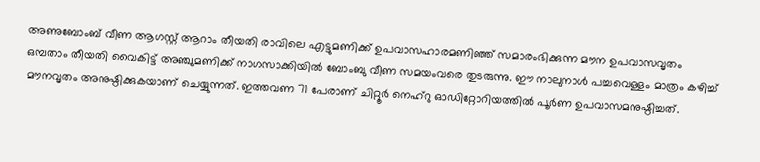അണുബോംബ്‌ വീണ ആഗസ്റ്റ്‌ ആറാം തീയതി രാവിലെ എട്ടുമണിക്ക്‌ ഉപവാസഹാരമണിഞ്ഞ്‌ സമാരംഭിക്കുന്ന മൗന ഉപവാസവൃതം ഒമ്പതാം തീയതി വൈകിട്ട്‌ അഞ്ചുമണിക്ക്‌ നാഗസാക്കിയില്‍ ബോംബു വീണ സമയംവരെ തുടരുന്നു. ഈ നാലുനാള്‍ പച്ചവെള്ളം മാത്രം കഴിച്ച്‌ മൗനവൃതം അനുഷ്ഠിക്കുകയാണ്‌ ചെയ്യുന്നത്‌. ഇത്തവണ 71 പേരാണ്‌ ചിറ്റൂര്‍ നെഹ്‌റു ഓഡിറ്റോറിയത്തില്‍ പൂര്‍ണ ഉപവാസമനുഷ്ഠിച്ചത്‌.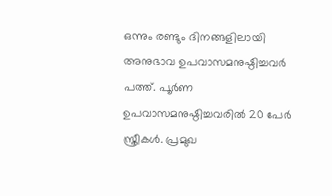ഒന്നും രണ്ടും ദിനങ്ങളിലായി അനുഭാവ ഉപവാസമനുഷ്ഠിച്ചവര്‍ പത്ത്‌. പൂര്‍ണ ഉപവാസമനുഷ്ഠിച്ചവരില്‍ 20 പേര്‍ സ്ത്രീകള്‍. പ്രമുഖ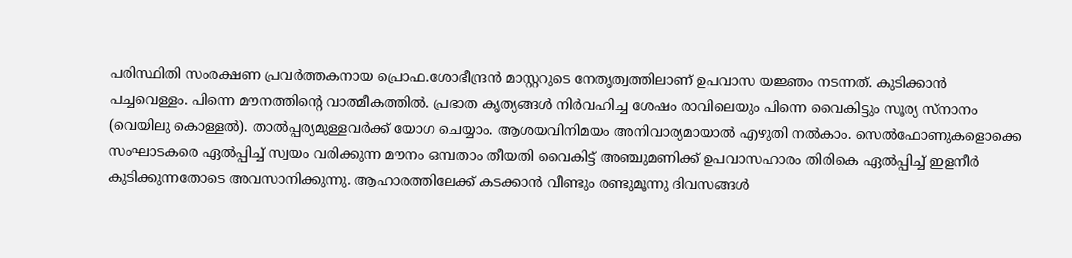പരിസ്ഥിതി സംരക്ഷണ പ്രവര്‍ത്തകനായ പ്രൊഫ.ശോഭീന്ദ്രന്‍ മാസ്റ്ററുടെ നേതൃത്വത്തിലാണ്‌ ഉപവാസ യജ്ഞം നടന്നത്‌. കുടിക്കാന്‍ പച്ചവെള്ളം. പിന്നെ മൗനത്തിന്റെ വാത്മീകത്തില്‍. പ്രഭാത കൃത്യങ്ങള്‍ നിര്‍വഹിച്ച ശേഷം രാവിലെയും പിന്നെ വൈകിട്ടും സൂര്യ സ്നാനം (വെയിലു കൊള്ളല്‍). താല്‍പ്പര്യമുള്ളവര്‍ക്ക്‌ യോഗ ചെയ്യാം. ആശയവിനിമയം അനിവാര്യമായാല്‍ എഴുതി നല്‍കാം. സെല്‍ഫോണുകളൊക്കെ സംഘാടകരെ ഏല്‍പ്പിച്ച്‌ സ്വയം വരിക്കുന്ന മൗനം ഒമ്പതാം തീയതി വൈകിട്ട്‌ അഞ്ചുമണിക്ക്‌ ഉപവാസഹാരം തിരികെ ഏല്‍പ്പിച്ച്‌ ഇളനീര്‍ കുടിക്കുന്നതോടെ അവസാനിക്കുന്നു. ആഹാരത്തിലേക്ക്‌ കടക്കാന്‍ വീണ്ടും രണ്ടുമൂന്നു ദിവസങ്ങള്‍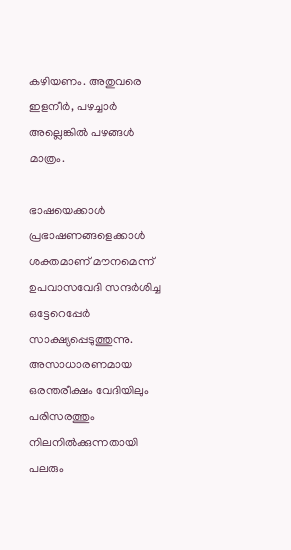കഴിയണം. അതുവരെ ഇളനീര്‍, പഴച്ചാര്‍ അല്ലെങ്കില്‍ പഴങ്ങള്‍ മാത്രം.

ഭാഷയെക്കാള്‍ പ്രഭാഷണങ്ങളെക്കാള്‍ ശക്തമാണ്‌ മൗനമെന്ന്‌ ഉപവാസവേദി സന്ദര്‍ശിച്ച ഒട്ടേറെപ്പേര്‍ സാക്ഷ്യപ്പെടുത്തുന്നു. അസാധാരണമായ ഒരന്തരീക്ഷം വേദിയിലും പരിസരത്തും നിലനില്‍ക്കുന്നതായി പലരും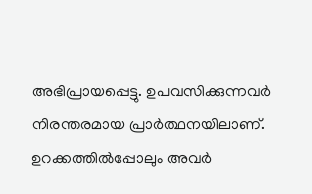അഭിപ്രായപ്പെട്ടു. ഉപവസിക്കുന്നവര്‍ നിരന്തരമായ പ്രാര്‍ത്ഥനയിലാണ്‌. ഉറക്കത്തില്‍പ്പോലും അവര്‍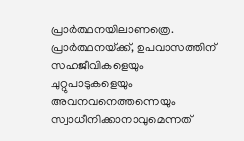പ്രാര്‍ത്ഥനയിലാണത്രെ. പ്രാര്‍ത്ഥനയ്‌ക്ക്‌, ഉപവാസത്തിന്‌ സഹജീവികളെയും ചുറ്റുപാടുകളെയും അവനവനെത്തന്നെയും സ്വാധീനിക്കാനാവുമെന്നത്‌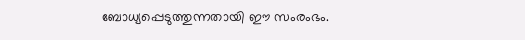ബോധ്യപ്പെടുത്തുന്നതായി ഈ സംരംഭം.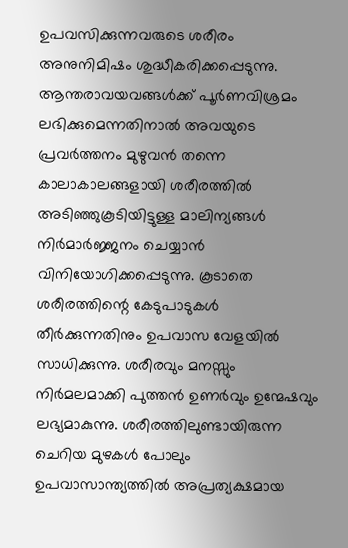ഉപവസിക്കുന്നവരുടെ ശരീരം അനുനിമിഷം ശുദ്ധീകരിക്കപ്പെടുന്നു. ആന്തരാവയവങ്ങള്‍ക്ക്‌ പൂര്‍ണവിശ്രമം ലഭിക്കുമെന്നതിനാല്‍ അവയുടെ പ്രവര്‍ത്തനം മുഴുവന്‍ തന്നെ കാലാകാലങ്ങളായി ശരീരത്തില്‍ അടിഞ്ഞുകൂടിയിട്ടുള്ള മാലിന്യങ്ങള്‍ നിര്‍മാര്‍ജ്ജനം ചെയ്യാന്‍ വിനിയോഗിക്കപ്പെടുന്നു. കൂടാതെ ശരീരത്തിന്റെ കേടുപാടുകള്‍ തീര്‍ക്കുന്നതിനും ഉപവാസ വേളയില്‍ സാധിക്കുന്നു. ശരീരവും മനസ്സും നിര്‍മലമാക്കി പുത്തന്‍ ഉണര്‍വും ഉന്മേഷവും ലഭ്യമാകുന്നു. ശരീരത്തിലുണ്ടായിരുന്ന ചെറിയ മുഴകള്‍ പോലും ഉപവാസാന്ത്യത്തില്‍ അപ്രത്യക്ഷമായ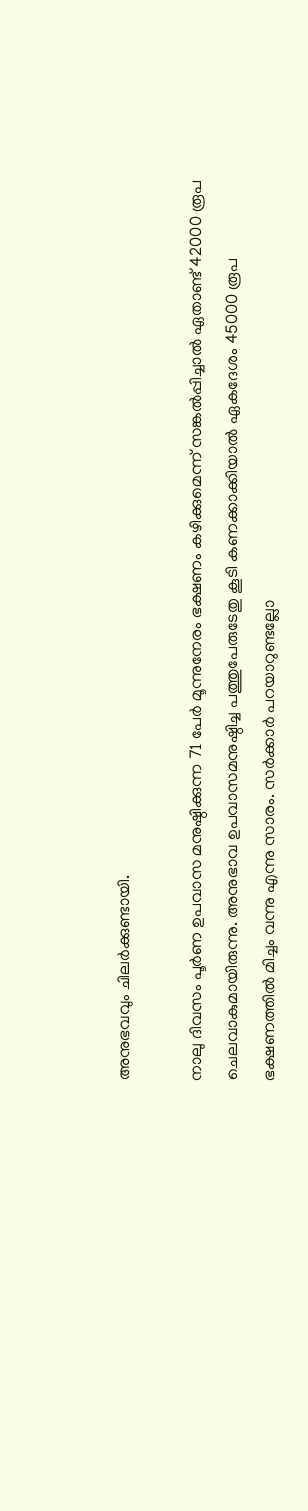അനുഭവവും ചിലര്‍ക്കുണ്ടായി.

നാലു ദിവസം പൂര്‍ണ ഉപവാസ മനുഷ്ഠിക്കുന്ന 71 പേര്‍ മൂന്നുനേരം ഭക്ഷണം കഴിക്കുമെന്ന്‌ സങ്കല്‍പ്പിച്ചാല്‍ ഏതാണ്ട്‌ 42000 രൂപ ചെലവാകുമായിരുന്നു. അനുഭാവ ഉപവാസമനുഷ്ഠിച്ച പത്തുപേരുടേതു കൂടി കണക്കാക്കിയാല്‍ ഏകദേശം 45000 രൂപ ഭക്ഷണത്തില്‍ മിച്ചം വന്നു എന്നു സാരം. സര്‍ക്കാര്‍ പറയാറുണ്ടല്ലോ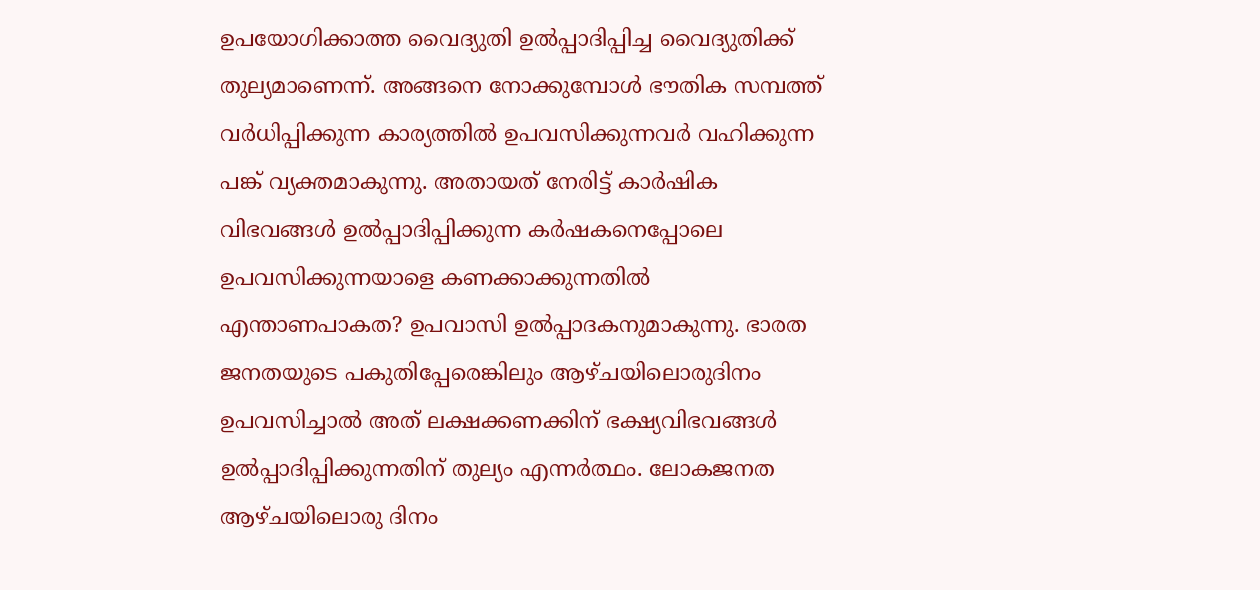ഉപയോഗിക്കാത്ത വൈദ്യുതി ഉല്‍പ്പാദിപ്പിച്ച വൈദ്യുതിക്ക്‌ തുല്യമാണെന്ന്‌. അങ്ങനെ നോക്കുമ്പോള്‍ ഭൗതിക സമ്പത്ത്‌ വര്‍ധിപ്പിക്കുന്ന കാര്യത്തില്‍ ഉപവസിക്കുന്നവര്‍ വഹിക്കുന്ന പങ്ക്‌ വ്യക്തമാകുന്നു. അതായത്‌ നേരിട്ട്‌ കാര്‍ഷിക വിഭവങ്ങള്‍ ഉല്‍പ്പാദിപ്പിക്കുന്ന കര്‍ഷകനെപ്പോലെ ഉപവസിക്കുന്നയാളെ കണക്കാക്കുന്നതില്‍ എന്താണപാകത? ഉപവാസി ഉല്‍പ്പാദകനുമാകുന്നു. ഭാരത ജനതയുടെ പകുതിപ്പേരെങ്കിലും ആഴ്ചയിലൊരുദിനം ഉപവസിച്ചാല്‍ അത്‌ ലക്ഷക്കണക്കിന്‌ ഭക്ഷ്യവിഭവങ്ങള്‍ ഉല്‍പ്പാദിപ്പിക്കുന്നതിന്‌ തുല്യം എന്നര്‍ത്ഥം. ലോകജനത ആഴ്ചയിലൊരു ദിനം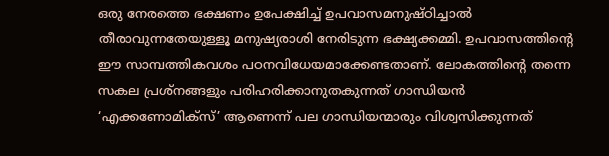ഒരു നേരത്തെ ഭക്ഷണം ഉപേക്ഷിച്ച്‌ ഉപവാസമനുഷ്ഠിച്ചാല്‍ തീരാവുന്നതേയുള്ളൂ മനുഷ്യരാശി നേരിടുന്ന ഭക്ഷ്യക്കമ്മി. ഉപവാസത്തിന്റെ ഈ സാമ്പത്തികവശം പഠനവിധേയമാക്കേണ്ടതാണ്‌. ലോകത്തിന്റെ തന്നെ സകല പ്രശ്നങ്ങളും പരിഹരിക്കാനുതകുന്നത്‌ ഗാന്ധിയന്‍ ‘എക്കണോമിക്സ്‌’ ആണെന്ന്‌ പല ഗാന്ധിയന്മാരും വിശ്വസിക്കുന്നത്‌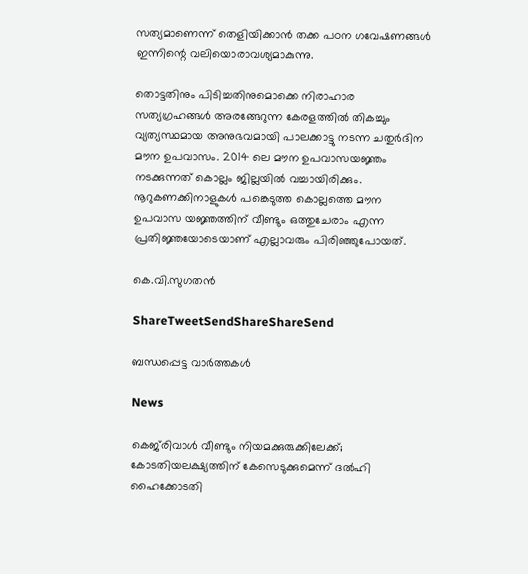സത്യമാണെന്ന്‌ തെളിയിക്കാന്‍ തക്ക പഠന ഗവേഷണങ്ങള്‍ ഇന്നിന്റെ വലിയൊരാവശ്യമാകുന്നു.

തൊട്ടതിനും പിടിച്ചതിനുമൊക്കെ നിരാഹാര സത്യഗ്രഹങ്ങള്‍ അരങ്ങേറുന്ന കേരളത്തില്‍ തികച്ചും വ്യത്യസ്ഥമായ അനുഭവമായി പാലക്കാട്ടു നടന്ന ചതുര്‍ദിന മൗന ഉപവാസം. 2014 ലെ മൗന ഉപവാസയജ്ഞം നടക്കുന്നത്‌ കൊല്ലം ജില്ലയില്‍ വച്ചായിരിക്കും. നൂറുകണക്കിനാളുകള്‍ പങ്കെടുത്ത കൊല്ലത്തെ മൗന ഉപവാസ യജ്ഞത്തിന്‌ വീണ്ടും ഒത്തുചേരാം എന്ന പ്രതിജ്ഞയോടെയാണ്‌ എല്ലാവരും പിരിഞ്ഞുപോയത്‌.

കെ.വി.സുഗതന്‍

ShareTweetSendShareShareSend

ബന്ധപ്പെട്ട വാര്‍ത്തകള്‍

News

കെജ്‌രിവാൾ വീണ്ടും നിയമക്കുരുക്കിലേക്ക്; കോടതിയലക്ഷ്യത്തിന് കേസെടുക്കുമെന്ന് ദൽഹി ഹൈക്കോടതി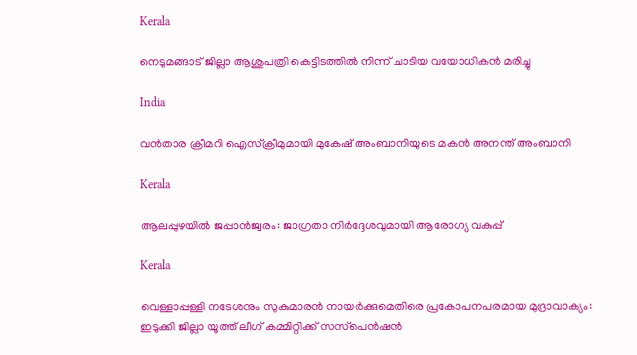Kerala

നെടുമങ്ങാട് ജില്ലാ ആശുപത്രി കെട്ടിടത്തില്‍ നിന്ന് ചാടിയ വയോധികന്‍ മരിച്ചു

India

വന്‍താര ക്രീമറി ഐസ്ക്രീമുമായി മുകേഷ് അംബാനിയുടെ മകന്‍ അനന്ത് അംബാനി

Kerala

ആലപ്പുഴയില്‍ ജപ്പാന്‍ജ്വരം: ജാഗ്രതാ നിര്‍ദ്ദേശവുമായി ആരോഗ്യ വകുപ്പ്

Kerala

വെള്ളാപ്പള്ളി നടേശനും സുകുമാരന്‍ നായര്‍ക്കുമെതിരെ പ്രകോപനപരമായ മുദ്രാവാക്യം: ഇടുക്കി ജില്ലാ യൂത്ത് ലീഗ് കമ്മിറ്റിക്ക് സസ്‌പെന്‍ഷന്‍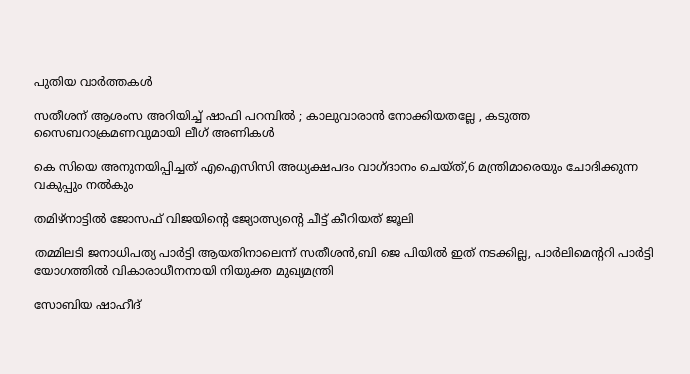പുതിയ വാര്‍ത്തകള്‍

സതീശന് ആശംസ അറിയിച്ച് ഷാഫി പറമ്പിൽ ; കാലുവാരാൻ നോക്കിയതല്ലേ , കടുത്ത സൈബറാക്രമണവുമായി ലീഗ് അണികൾ

കെ സിയെ അനുനയിപ്പിച്ചത് എഐസിസി അധ്യക്ഷപദം വാഗ്ദാനം ചെയ്ത്,6 മന്ത്രിമാരെയും ചോദിക്കുന്ന വകുപ്പും നല്‍കും

തമിഴ്നാട്ടില്‍ ജോസഫ് വിജയിന്റെ ജ്യോത്സ്യന്റെ ചീട്ട് കീറിയത് ജൂലി

തമ്മിലടി ജനാധിപത്യ പാര്‍ട്ടി ആയതിനാലെന്ന് സതീശന്‍,ബി ജെ പിയില്‍ ഇത് നടക്കില്ല, പാര്‍ലിമെന്ററി പാര്‍ട്ടി യോഗത്തില്‍ വികാരാധീനനായി നിയുക്ത മുഖ്യമന്ത്രി

സോബിയ ഷാഹീദ്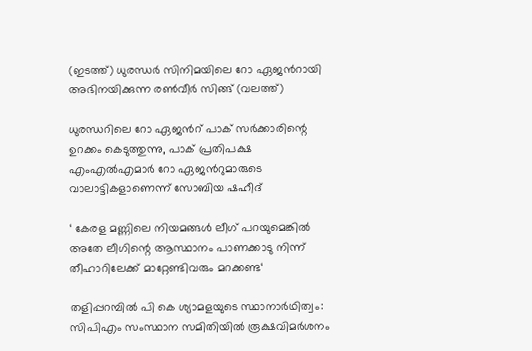(ഇടത്ത്) ധുരന്ധര്‍ സിനിമയിലെ റോ ഏജന്‍റായി അഭിനയിക്കുന്ന രണ്‍വീര്‍ സിങ്ങ് (വലത്ത്)

ധുരന്ധറിലെ റോ ഏജന്‍റ് പാക് സര്‍ക്കാരിന്റെ ഉറക്കം കെടുത്തുന്നു, പാക് പ്രതിപക്ഷ എംഎല്‍എമാര്‍ റോ ഏജന്‍റുമാരുടെ വാലാട്ടികളാണെന്ന് സോബിയ ഷഹീദ്

‘ കേരള മണ്ണിലെ നിയമങ്ങൾ ലീഗ് പറയുമെങ്കിൽ അതേ ലീഗിന്റെ ആസ്ഥാനം പാണക്കാടു നിന്ന് തീഹാറിലേക്ക് മാറ്റേണ്ടിവരും മറക്കണ്ട‘

തളിപ്പറമ്പില്‍ പി കെ ശ്യാമളയുടെ സ്ഥാനാര്‍ഥിത്വം: സിപിഎം സംസ്ഥാന സമിതിയില്‍ രൂക്ഷവിമര്‍ശനം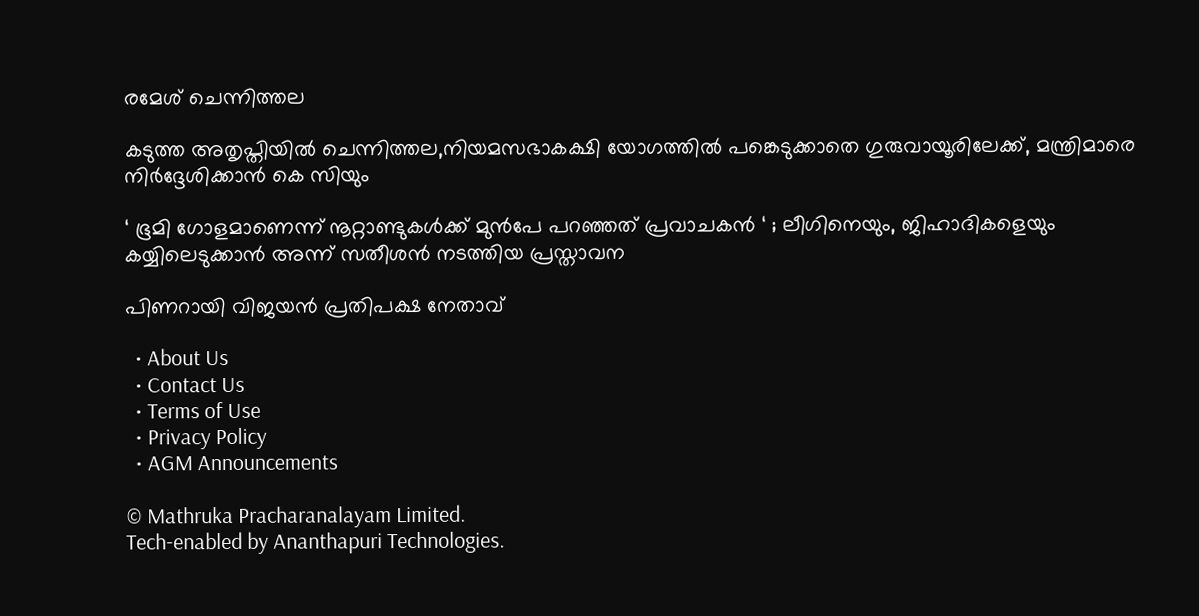രമേശ് ചെന്നിത്തല

കടുത്ത അതൃപ്തിയില്‍ ചെന്നിത്തല,നിയമസഭാകക്ഷി യോഗത്തില്‍ പങ്കെടുക്കാതെ ഗുരുവായൂരിലേക്ക്, മന്ത്രിമാരെ നിര്‍ദ്ദേശിക്കാന്‍ കെ സിയും

‘ ഭൂമി ഗോളമാണെന്ന് നൂറ്റാണ്ടുകൾക്ക് മുൻപേ പറഞ്ഞത് പ്രവാചകൻ ‘ ; ലീഗിനെയും, ജിഹാദികളെയും കയ്യിലെടുക്കാൻ അന്ന് സതീശൻ നടത്തിയ പ്രസ്താവന

പിണറായി വിജയന്‍ പ്രതിപക്ഷ നേതാവ്

  • About Us
  • Contact Us
  • Terms of Use
  • Privacy Policy
  • AGM Announcements

© Mathruka Pracharanalayam Limited.
Tech-enabled by Ananthapuri Technologies.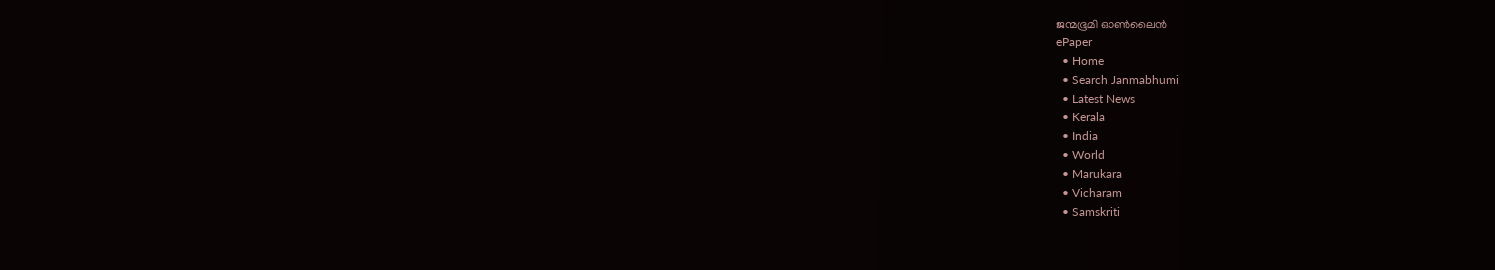ജന്മഭൂമി ഓണ്‍ലൈന്‍
ePaper
  • Home
  • Search Janmabhumi
  • Latest News
  • Kerala
  • India
  • World
  • Marukara
  • Vicharam
  • Samskriti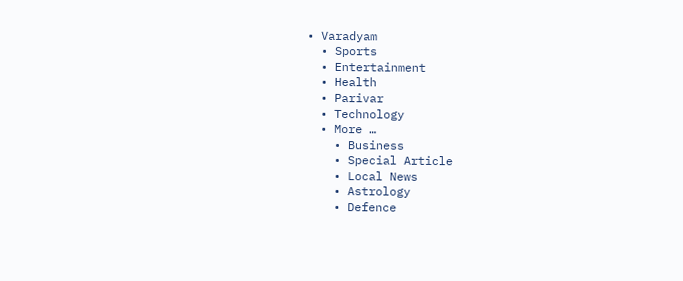• Varadyam
  • Sports
  • Entertainment
  • Health
  • Parivar
  • Technology
  • More …
    • Business
    • Special Article
    • Local News
    • Astrology
    • Defence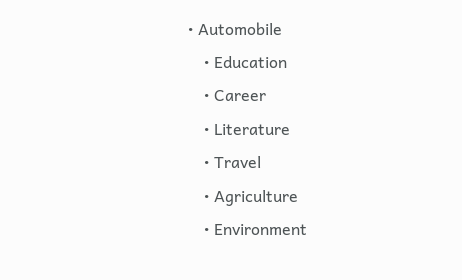• Automobile
    • Education
    • Career
    • Literature
    • Travel
    • Agriculture
    • Environment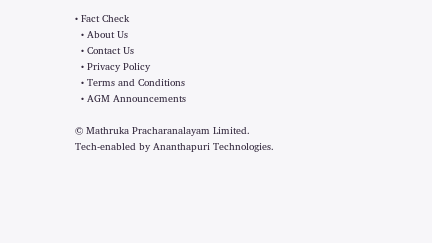• Fact Check
  • About Us
  • Contact Us
  • Privacy Policy
  • Terms and Conditions
  • AGM Announcements

© Mathruka Pracharanalayam Limited.
Tech-enabled by Ananthapuri Technologies.